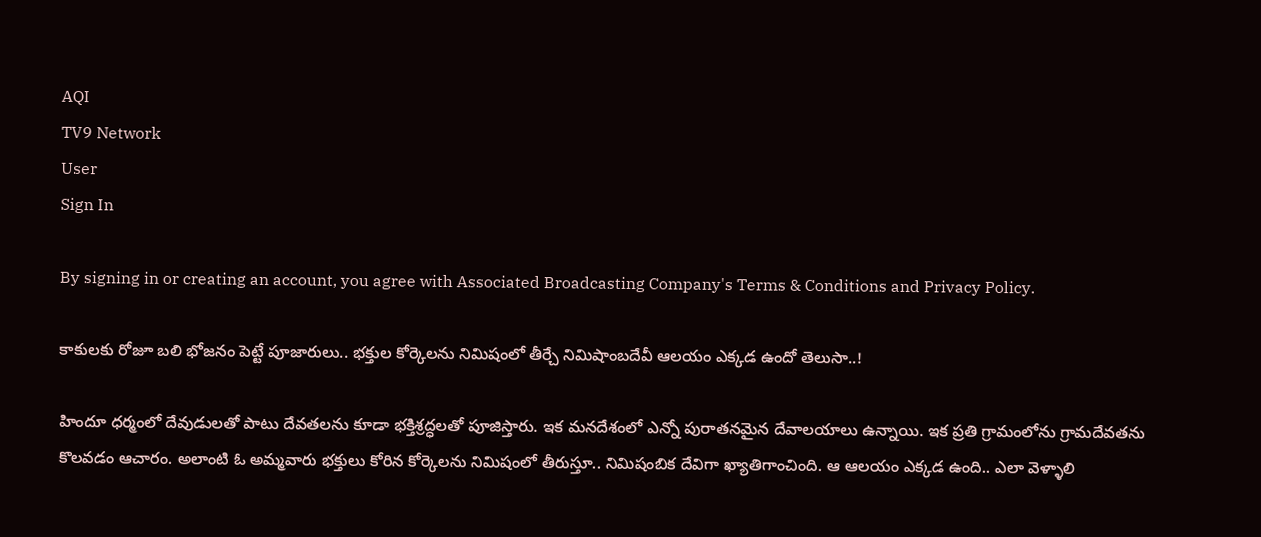AQI
TV9 Network
User
Sign In

By signing in or creating an account, you agree with Associated Broadcasting Company's Terms & Conditions and Privacy Policy.

కాకులకు రోజూ బలి భోజనం పెట్టే పూజారులు.. భక్తుల కోర్కెలను నిమిషంలో తీర్చే నిమిషాంబదేవీ ఆలయం ఎక్కడ ఉందో తెలుసా..!

హిందూ ధర్మంలో దేవుడులతో పాటు దేవతలను కూడా భక్తిశ్రద్ధలతో పూజిస్తారు. ఇక మనదేశంలో ఎన్నో పురాతనమైన దేవాలయాలు ఉన్నాయి. ఇక ప్రతి గ్రామంలోను గ్రామదేవతను కొలవడం ఆచారం. అలాంటి ఓ అమ్మవారు భక్తులు కోరిన కోర్కెలను నిమిషంలో తీరుస్తూ.. నిమిషంబిక దేవిగా ఖ్యాతిగాంచింది. ఆ ఆలయం ఎక్కడ ఉంది.. ఎలా వెళ్ళాలి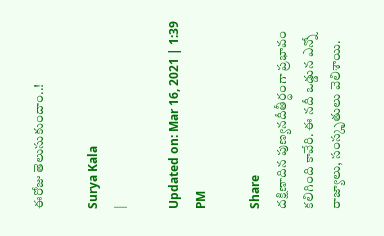ఈరోజు తెలుసుకుందాం..!

Surya Kala
|

Updated on: Mar 16, 2021 | 1:39 PM

Share
దక్షిణాదిన పుణ్యనదీతీర్ధంగా ప్రభావం కలిగింది కావేరి. ఈ నదీ ఒడ్డున ఎన్నో రాజ్యాలు, సంస్కృతులు వెలిశాయి.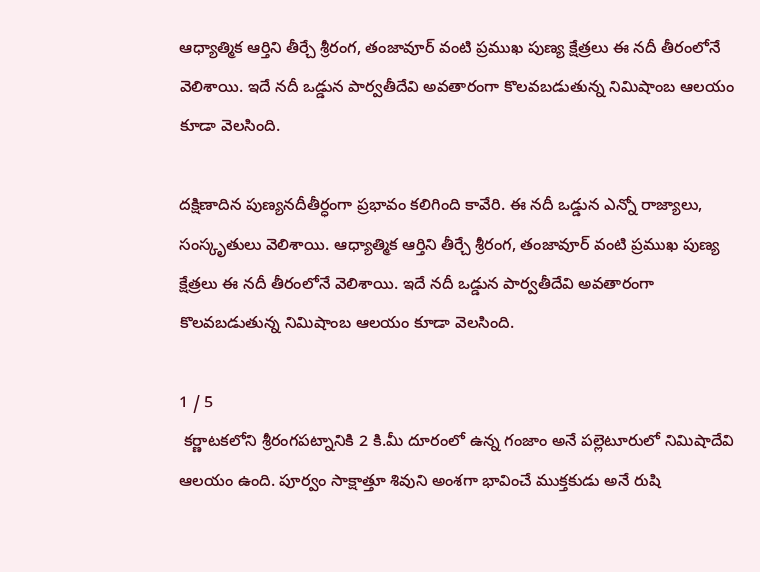ఆధ్యాత్మిక ఆర్తిని తీర్చే శ్రీరంగ, తంజావూర్ వంటి ప్రముఖ పుణ్య క్షేత్రలు ఈ నదీ తీరంలోనే వెలిశాయి. ఇదే నదీ ఒడ్డున పార్వతీదేవి అవతారంగా కొలవబడుతున్న నిమిషాంబ ఆలయం కూడా వెలసింది.

దక్షిణాదిన పుణ్యనదీతీర్ధంగా ప్రభావం కలిగింది కావేరి. ఈ నదీ ఒడ్డున ఎన్నో రాజ్యాలు, సంస్కృతులు వెలిశాయి. ఆధ్యాత్మిక ఆర్తిని తీర్చే శ్రీరంగ, తంజావూర్ వంటి ప్రముఖ పుణ్య క్షేత్రలు ఈ నదీ తీరంలోనే వెలిశాయి. ఇదే నదీ ఒడ్డున పార్వతీదేవి అవతారంగా కొలవబడుతున్న నిమిషాంబ ఆలయం కూడా వెలసింది.

1 / 5
 కర్ణాటకలోని శ్రీరంగపట్నానికి 2 కి.మీ దూరంలో ఉన్న గంజాం అనే పల్లెటూరులో నిమిషాదేవి ఆలయం ఉంది. పూర్వం సాక్షాత్తూ శివుని అంశగా భావించే ముక్తకుడు అనే రుషి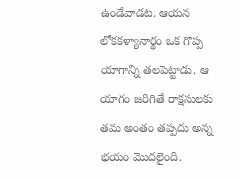ఉండేవాడట. ఆయన లోకకళ్యానార్థం ఒక గొప్ప యాగాన్ని తలపెట్టాడు. ఆ యాగం జరిగితే రాక్షసులకు తమ అంతం తప్పదు అన్న భయం మొదలైంది.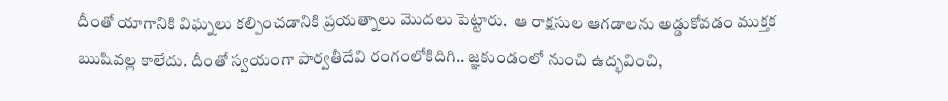దీంతో యాగానికి విఘ్నలు కల్పించడానికి ప్రయత్నాలు మొదలు పెట్టారు.  ఆ రాక్షసుల ఆగడాలను అడ్డుకోవడం ముక్తక ఋషివల్ల కాలేదు. దీంతో స్వయంగా పార్వతీదేవి రంగంలోకిదిగి.. జ్ఞకుండంలో నుంచి ఉద్భవించి,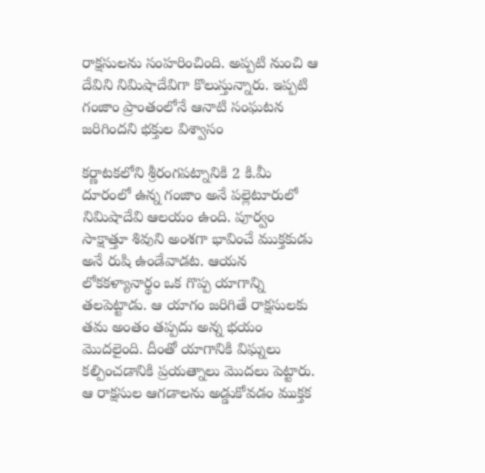రాక్షసులను సంహరించింది. అప్పటి నుంచి ఆ దేవిని నిమిషాదేవిగా కొలుస్తున్నారు. ఇప్పటి గంజాం ప్రాంతంలోనే ఆనాటి సంఘటన జరిగిందని భక్తుల విశ్వాసం

కర్ణాటకలోని శ్రీరంగపట్నానికి 2 కి.మీ దూరంలో ఉన్న గంజాం అనే పల్లెటూరులో నిమిషాదేవి ఆలయం ఉంది. పూర్వం సాక్షాత్తూ శివుని అంశగా భావించే ముక్తకుడు అనే రుషి ఉండేవాడట. ఆయన లోకకళ్యానార్థం ఒక గొప్ప యాగాన్ని తలపెట్టాడు. ఆ యాగం జరిగితే రాక్షసులకు తమ అంతం తప్పదు అన్న భయం మొదలైంది. దీంతో యాగానికి విఘ్నలు కల్పించడానికి ప్రయత్నాలు మొదలు పెట్టారు. ఆ రాక్షసుల ఆగడాలను అడ్డుకోవడం ముక్తక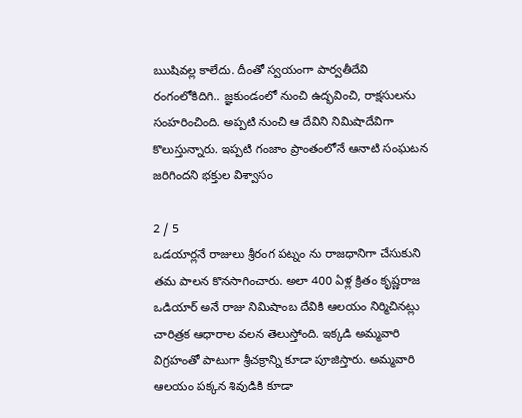ఋషివల్ల కాలేదు. దీంతో స్వయంగా పార్వతీదేవి రంగంలోకిదిగి.. జ్ఞకుండంలో నుంచి ఉద్భవించి, రాక్షసులను సంహరించింది. అప్పటి నుంచి ఆ దేవిని నిమిషాదేవిగా కొలుస్తున్నారు. ఇప్పటి గంజాం ప్రాంతంలోనే ఆనాటి సంఘటన జరిగిందని భక్తుల విశ్వాసం

2 / 5
ఒడయార్లనే రాజులు శ్రీరంగ పట్నం ను రాజధానిగా చేసుకుని తమ పాలన కొనసాగించారు. అలా 400 ఏళ్ల క్రితం కృష్ణరాజ ఒడియార్‌ అనే రాజు నిమిషాంబ దేవికి ఆలయం నిర్మిచినట్లు చారిత్రక ఆధారాల వలన తెలుస్తోంది. ఇక్కడి అమ్మవారి విగ్రహంతో పాటుగా శ్రీచక్రాన్ని కూడా పూజిస్తారు. అమ్మవారి ఆలయం పక్కన శివుడికి కూడా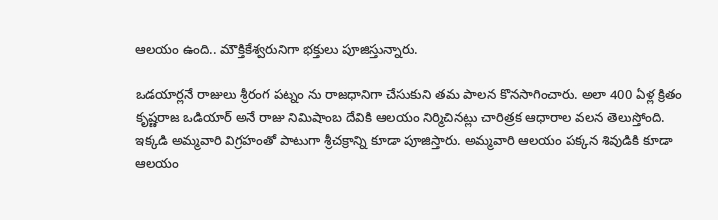ఆలయం ఉంది.. మౌక్తికేశ్వరునిగా భక్తులు పూజిస్తున్నారు.

ఒడయార్లనే రాజులు శ్రీరంగ పట్నం ను రాజధానిగా చేసుకుని తమ పాలన కొనసాగించారు. అలా 400 ఏళ్ల క్రితం కృష్ణరాజ ఒడియార్‌ అనే రాజు నిమిషాంబ దేవికి ఆలయం నిర్మిచినట్లు చారిత్రక ఆధారాల వలన తెలుస్తోంది. ఇక్కడి అమ్మవారి విగ్రహంతో పాటుగా శ్రీచక్రాన్ని కూడా పూజిస్తారు. అమ్మవారి ఆలయం పక్కన శివుడికి కూడా ఆలయం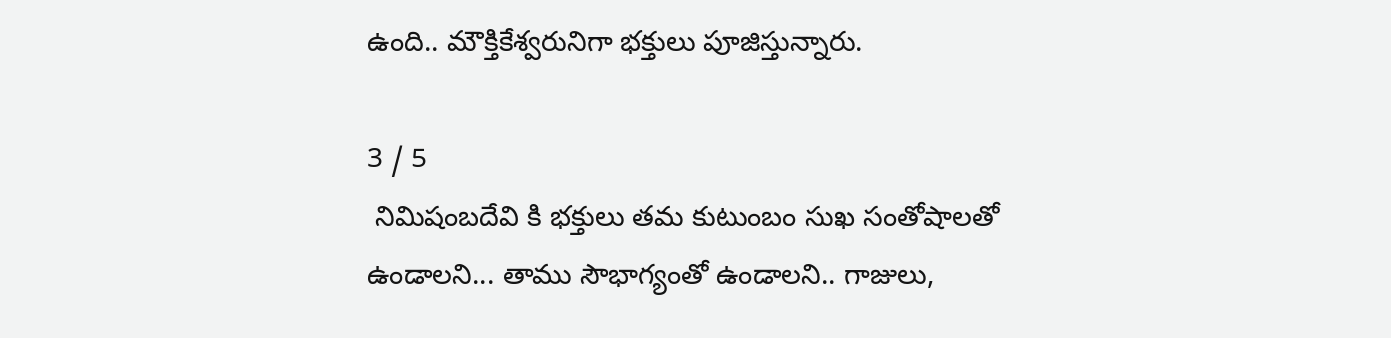ఉంది.. మౌక్తికేశ్వరునిగా భక్తులు పూజిస్తున్నారు.

3 / 5
 నిమిషంబదేవి కి భక్తులు తమ కుటుంబం సుఖ సంతోషాలతో ఉండాలని... తాము సౌభాగ్యంతో ఉండాలని.. గాజులు,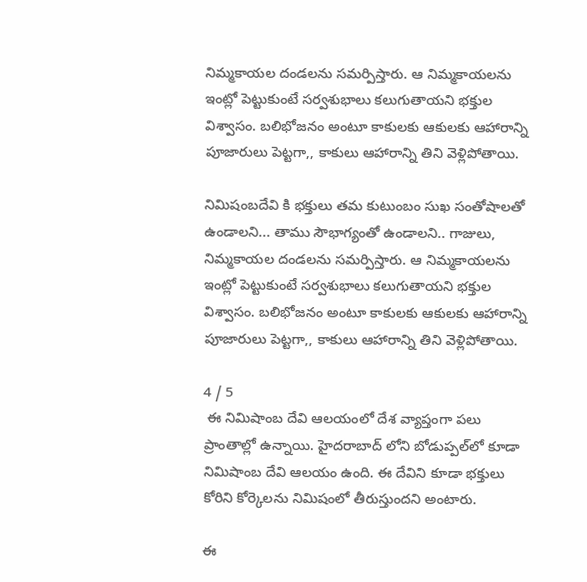నిమ్మకాయల దండలను సమర్పిస్తారు. ఆ నిమ్మకాయలను ఇంట్లో పెట్టుకుంటే సర్వశుభాలు కలుగుతాయని భక్తుల విశ్వాసం. బలిభోజనం అంటూ కాకులకు ఆకులకు ఆహారాన్ని పూజారులు పెట్టగా,, కాకులు ఆహారాన్ని తిని వెళ్లిపోతాయి.

నిమిషంబదేవి కి భక్తులు తమ కుటుంబం సుఖ సంతోషాలతో ఉండాలని... తాము సౌభాగ్యంతో ఉండాలని.. గాజులు, నిమ్మకాయల దండలను సమర్పిస్తారు. ఆ నిమ్మకాయలను ఇంట్లో పెట్టుకుంటే సర్వశుభాలు కలుగుతాయని భక్తుల విశ్వాసం. బలిభోజనం అంటూ కాకులకు ఆకులకు ఆహారాన్ని పూజారులు పెట్టగా,, కాకులు ఆహారాన్ని తిని వెళ్లిపోతాయి.

4 / 5
 ఈ నిమిషాంబ దేవి ఆలయంలో దేశ వ్యాప్తంగా పలు ప్రాంతాల్లో ఉన్నాయి. హైదరాబాద్ లోని బోడుప్పల్‌లో కూడా నిమిషాంబ దేవి ఆలయం ఉంది. ఈ దేవిని కూడా భక్తులు కోరిని కోర్కెలను నిమిషంలో తీరుస్తుందని అంటారు.

ఈ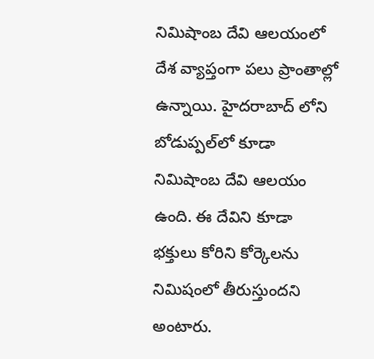నిమిషాంబ దేవి ఆలయంలో దేశ వ్యాప్తంగా పలు ప్రాంతాల్లో ఉన్నాయి. హైదరాబాద్ లోని బోడుప్పల్‌లో కూడా నిమిషాంబ దేవి ఆలయం ఉంది. ఈ దేవిని కూడా భక్తులు కోరిని కోర్కెలను నిమిషంలో తీరుస్తుందని అంటారు.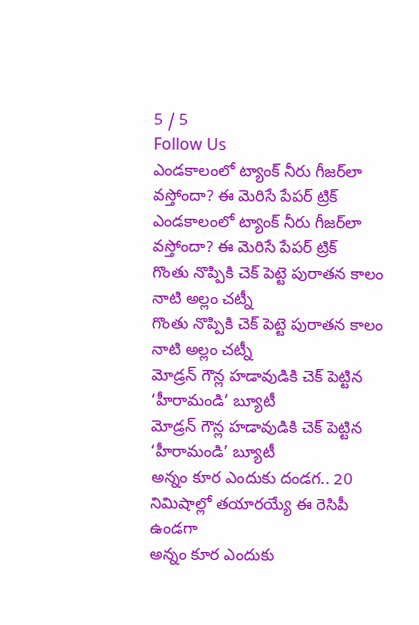5 / 5
Follow Us
ఎండకాలంలో ట్యాంక్ నీరు గీజర్‌లా వస్తోందా? ఈ మెరిసే పేపర్‌ ట్రిక్‌
ఎండకాలంలో ట్యాంక్ నీరు గీజర్‌లా వస్తోందా? ఈ మెరిసే పేపర్‌ ట్రిక్‌
గొంతు నొప్పికి చెక్ పెట్టె పురాతన కాలం నాటి అల్లం చట్నీ
గొంతు నొప్పికి చెక్ పెట్టె పురాతన కాలం నాటి అల్లం చట్నీ
మోడ్రన్ గౌన్ల హడావుడికి చెక్ పెట్టిన ‘హీరామండి’ బ్యూటీ
మోడ్రన్ గౌన్ల హడావుడికి చెక్ పెట్టిన ‘హీరామండి’ బ్యూటీ
అన్నం కూర ఎందుకు దండగ.. 20 నిమిషాల్లో తయారయ్యే ఈ రెసిపీ ఉండగా
అన్నం కూర ఎందుకు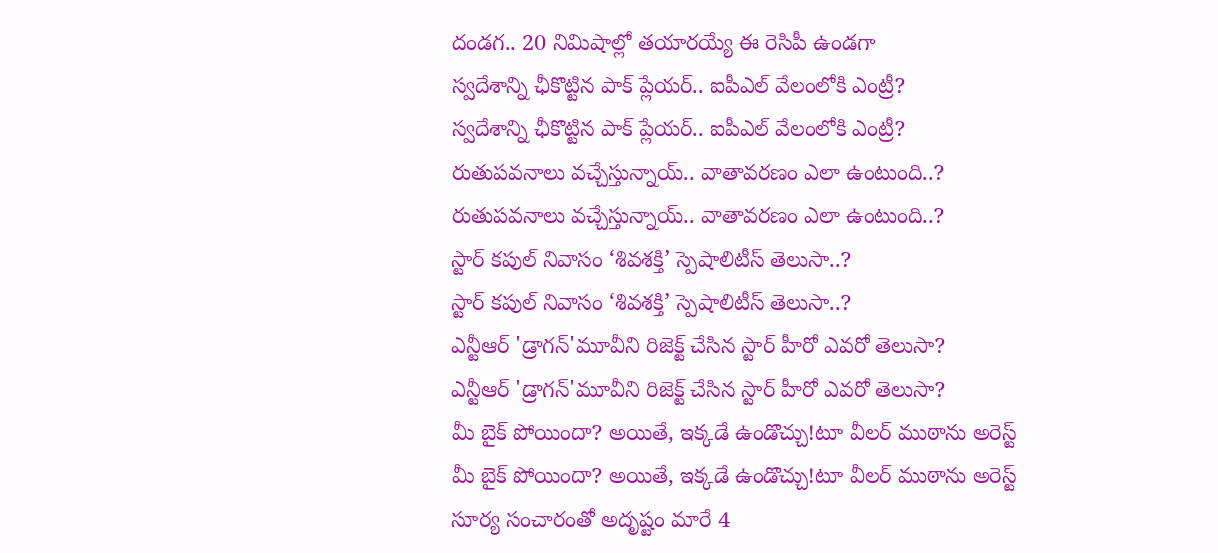దండగ.. 20 నిమిషాల్లో తయారయ్యే ఈ రెసిపీ ఉండగా
స్వదేశాన్ని ఛీకొట్టిన పాక్ ప్లేయర్.. ఐపీఎల్ వేలంలోకి ఎంట్రీ?
స్వదేశాన్ని ఛీకొట్టిన పాక్ ప్లేయర్.. ఐపీఎల్ వేలంలోకి ఎంట్రీ?
రుతుపవనాలు వచ్చేస్తున్నాయ్.. వాతావరణం ఎలా ఉంటుంది..?
రుతుపవనాలు వచ్చేస్తున్నాయ్.. వాతావరణం ఎలా ఉంటుంది..?
స్టార్ కపుల్ నివాసం ‘శివశక్తి’ స్పెషాలిటీస్ తెలుసా..?
స్టార్ కపుల్ నివాసం ‘శివశక్తి’ స్పెషాలిటీస్ తెలుసా..?
ఎన్టీఆర్ 'డ్రాగన్'మూవీని రిజెక్ట్ చేసిన స్టార్ హీరో ఎవరో తెలుసా?
ఎన్టీఆర్ 'డ్రాగన్'మూవీని రిజెక్ట్ చేసిన స్టార్ హీరో ఎవరో తెలుసా?
మీ బైక్‌ పోయిందా? అయితే, ఇక్కడే ఉండొచ్చు!టూ వీలర్‌ ముఠాను అరెస్ట్
మీ బైక్‌ పోయిందా? అయితే, ఇక్కడే ఉండొచ్చు!టూ వీలర్‌ ముఠాను అరెస్ట్
సూర్య సంచారంతో అదృష్టం మారే 4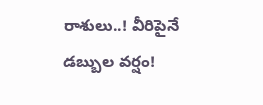రాశులు..! వీరిపైనే డబ్బుల వర్షం!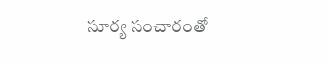సూర్య సంచారంతో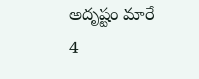అదృష్టం మారే 4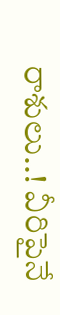రాశులు..! వీరిపైనే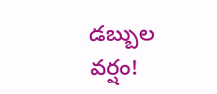డబ్బుల వర్షం!